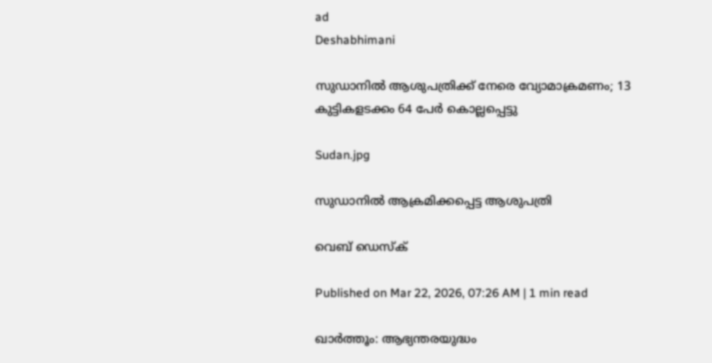ad
Deshabhimani

സുഡാനിൽ ആശുപത്രിക്ക് നേരെ വ്യോമാക്രമണം; 13 കുട്ടികളടക്കം 64 പേർ കൊല്ലപ്പെട്ടു

Sudan.jpg

സുഡാനിൽ ആക്രമിക്കപ്പെട്ട ആശുപത്രി

വെബ് ഡെസ്ക്

Published on Mar 22, 2026, 07:26 AM | 1 min read

ഖാർത്തൂം: ആഭ്യന്തരയുദ്ധം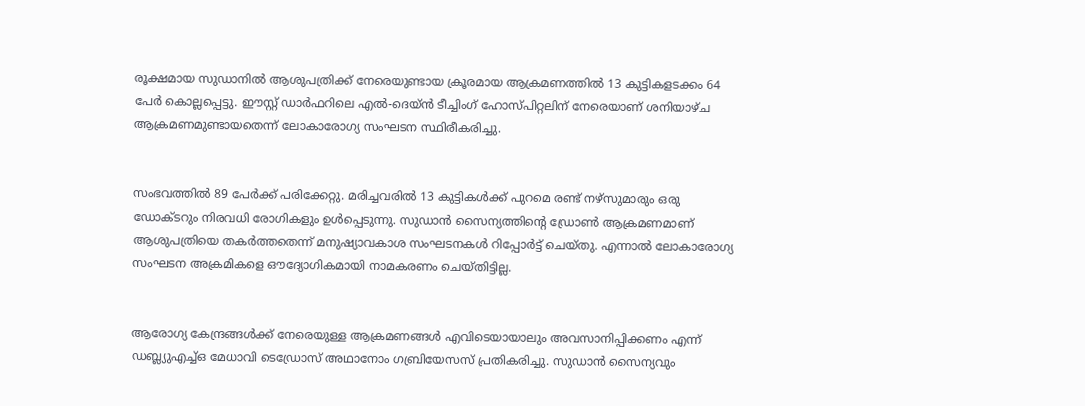രൂക്ഷമായ സുഡാനിൽ ആശുപത്രിക്ക് നേരെയുണ്ടായ ക്രൂരമായ ആക്രമണത്തിൽ 13 കുട്ടികളടക്കം 64 പേർ കൊല്ലപ്പെട്ടു. ഈസ്റ്റ് ഡാർഫറിലെ എൽ-ദെയ്ൻ ടീച്ചിംഗ് ഹോസ്പിറ്റലിന് നേരെയാണ് ശനിയാഴ്ച ആക്രമണമുണ്ടായതെന്ന് ലോകാരോഗ്യ സംഘടന സ്ഥിരീകരിച്ചു.


സംഭവത്തിൽ 89 പേർക്ക് പരിക്കേറ്റു. മരിച്ചവരിൽ 13 കുട്ടികൾക്ക് പുറമെ രണ്ട് നഴ്‌സുമാരും ഒരു ഡോക്ടറും നിരവധി രോഗികളും ഉൾപ്പെടുന്നു. സുഡാൻ സൈന്യത്തിന്റെ ഡ്രോൺ ആക്രമണമാണ് ആശുപത്രിയെ തകർത്തതെന്ന് മനുഷ്യാവകാശ സംഘടനകൾ റിപ്പോർട്ട് ചെയ്തു. എന്നാൽ ലോകാരോഗ്യ സംഘടന അക്രമികളെ ഔദ്യോഗികമായി നാമകരണം ചെയ്തിട്ടില്ല.


ആരോഗ്യ കേന്ദ്രങ്ങൾക്ക് നേരെയുള്ള ആക്രമണങ്ങൾ എവിടെയായാലും അവസാനിപ്പിക്കണം എന്ന് ഡബ്ല്യുഎച്ച്ഒ മേധാവി ടെഡ്രോസ് അഥാനോം ഗബ്രിയേസസ് പ്രതികരിച്ചു. സുഡാൻ സൈന്യവും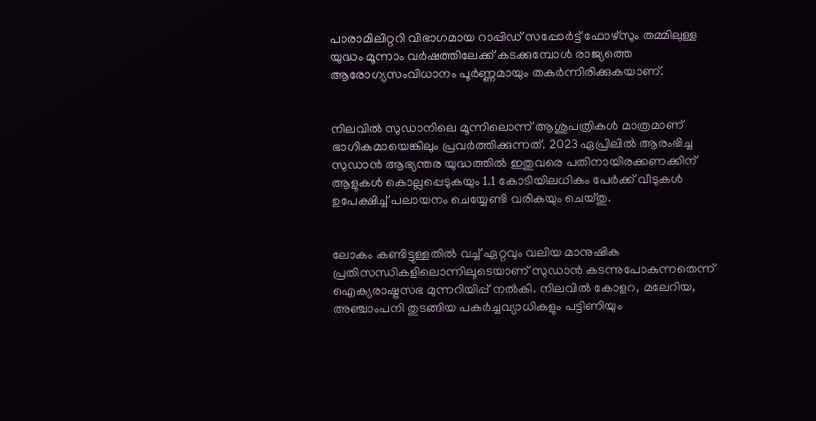പാരാമിലിറ്ററി വിഭാഗമായ റാപ്പിഡ് സപ്പോർട്ട് ഫോഴ്‌സും തമ്മിലുള്ള യുദ്ധം മൂന്നാം വർഷത്തിലേക്ക് കടക്കുമ്പോൾ രാജ്യത്തെ ആരോഗ്യസംവിധാനം പൂർണ്ണമായും തകർന്നിരിക്കുകയാണ്.


നിലവിൽ സുഡാനിലെ മൂന്നിലൊന്ന് ആശുപത്രികൾ മാത്രമാണ് ഭാഗികമായെങ്കിലും പ്രവർത്തിക്കുന്നത്. 2023 ഏപ്രിലിൽ ആരംഭിച്ച സുഡാൻ ആഭ്യന്തര യുദ്ധത്തിൽ ഇതുവരെ പതിനായിരക്കണക്കിന് ആളുകൾ കൊല്ലപ്പെടുകയും 1.1 കോടിയിലധികം പേർക്ക് വീടുകൾ ഉപേക്ഷിച്ച് പലായനം ചെയ്യേണ്ടി വരികയും ചെയ്തു.


ലോകം കണ്ടിട്ടുള്ളതിൽ വച്ച് ഏറ്റവും വലിയ മാനുഷിക പ്രതിസന്ധികളിലൊന്നിലൂടെയാണ് സുഡാൻ കടന്നുപോകുന്നതെന്ന് ഐക്യരാഷ്ട്രസഭ മുന്നറിയിപ്പ് നൽകി. നിലവിൽ കോളറ, മലേറിയ, അഞ്ചാംപനി തുടങ്ങിയ പകർച്ചവ്യാധികളും പട്ടിണിയും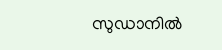സുഡാനിൽ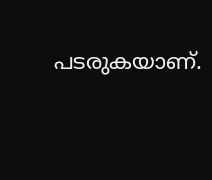പടരുകയാണ്.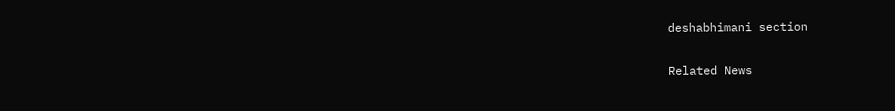deshabhimani section

Related News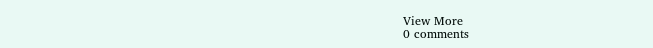View More
0 comments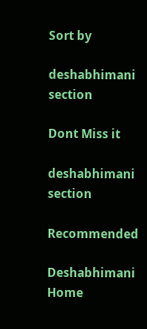Sort by

deshabhimani section

Dont Miss it

deshabhimani section

Recommended

Deshabhimani
Home